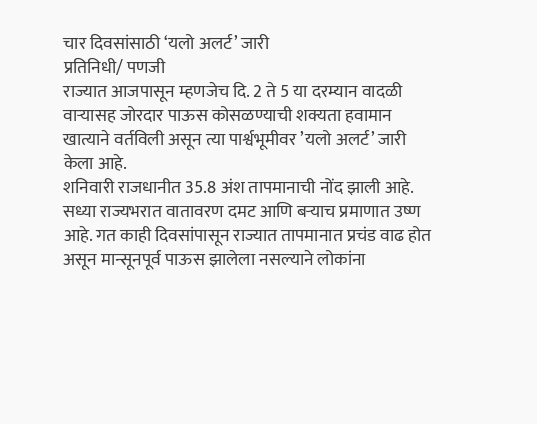चार दिवसांसाठी ‘यलो अलर्ट’ जारी
प्रतिनिधी/ पणजी
राज्यात आजपासून म्हणजेच दि. 2 ते 5 या दरम्यान वादळी वाऱ्यासह जोरदार पाऊस कोसळण्याची शक्यता हवामान खात्याने वर्तविली असून त्या पार्श्वभूमीवर ’यलो अलर्ट’ जारी केला आहे.
शनिवारी राजधानीत 35.8 अंश तापमानाची नोंद झाली आहे. सध्या राज्यभरात वातावरण दमट आणि बऱ्याच प्रमाणात उष्ण आहे. गत काही दिवसांपासून राज्यात तापमानात प्रचंड वाढ होत असून मान्सूनपूर्व पाऊस झालेला नसल्याने लोकांना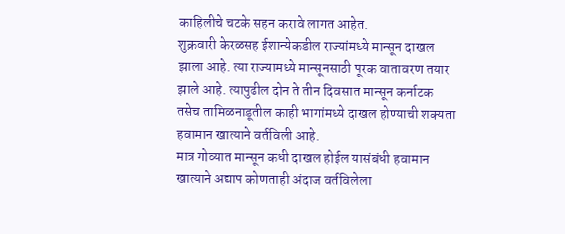काहिलीचे चटके सहन करावे लागत आहेत.
शुक्रवारी केरळसह ईशान्येकडील राज्यांमध्ये मान्सून दाखल झाला आहे. त्या राज्यामध्ये मान्सूनसाठी पूरक वातावरण तयार झाले आहे. त्यापुढील दोन ते तीन दिवसात मान्सून कर्नाटक तसेच तामिळनाडूतील काही भागांमध्ये दाखल होण्याची शक्यता हवामान खात्याने वर्तविली आहे.
मात्र गोव्यात मान्सून कधी दाखल होईल यासंबंधी हवामान खात्याने अद्याप कोणताही अंदाज वर्तविलेला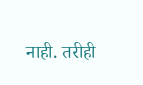नाही. तरीही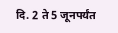दि. 2 ते 5 जूनपर्यंत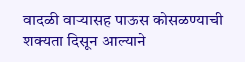वादळी वाऱ्यासह पाऊस कोसळण्याची शक्यता दिसून आल्याने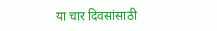या चार दिवसांसाठी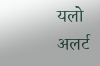यलो अलर्ट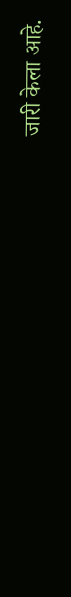जारी केला आहे.